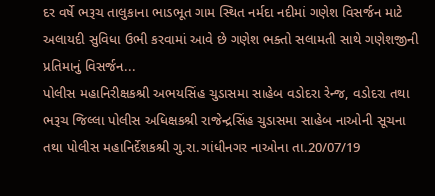દર વર્ષે ભરૂચ તાલુકાના ભાડભૂત ગામ સ્થિત નર્મદા નદીમાં ગણેશ વિસર્જન માટે અલાયદી સુવિધા ઉભી કરવામાં આવે છે ગણેશ ભક્તો સલામતી સાથે ગણેશજીની પ્રતિમાનું વિસર્જન...
પોલીસ મહાનિરીક્ષકશ્રી અભયસિંહ ચુડાસમા સાહેબ વડોદરા રેન્જ, વડોદરા તથા ભરૂચ જિલ્લા પોલીસ અધિક્ષકશ્રી રાજેન્દ્રસિંહ ચુડાસમા સાહેબ નાઓની સૂચના તથા પોલીસ મહાનિર્દેશકશ્રી ગુ.રા.ગાંધીનગર નાઓના તા.20/07/19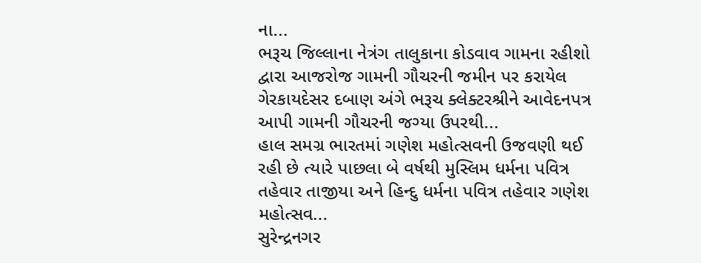ના...
ભરૂચ જિલ્લાના નેત્રંગ તાલુકાના કોડવાવ ગામના રહીશો દ્વારા આજરોજ ગામની ગૌચરની જમીન પર કરાયેલ ગેરકાયદેસર દબાણ અંગે ભરૂચ ક્લેક્ટરશ્રીને આવેદનપત્ર આપી ગામની ગૌચરની જગ્યા ઉપરથી...
હાલ સમગ્ર ભારતમાં ગણેશ મહોત્સવની ઉજવણી થઈ રહી છે ત્યારે પાછલા બે વર્ષથી મુસ્લિમ ધર્મના પવિત્ર તહેવાર તાજીયા અને હિન્દુ ધર્મના પવિત્ર તહેવાર ગણેશ મહોત્સવ...
સુરેન્દ્રનગર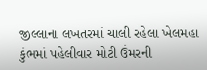જીલ્લાના લખતરમાં ચાલી રહેલા ખેલમહા કુંભમાં પહેલીવાર મોટી ઉંમરની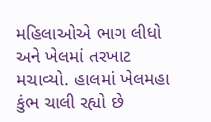મહિલાઓએ ભાગ લીધો અને ખેલમાં તરખાટ મચાવ્યો. હાલમાં ખેલમહા કુંભ ચાલી રહ્યો છે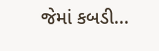જેમાં કબડી...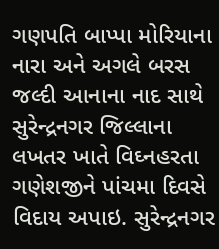ગણપતિ બાપ્પા મોરિયાના નારા અને અગલે બરસ જલ્દી આનાના નાદ સાથે સુરેન્દ્રનગર જિલ્લાના લખતર ખાતે વિઘ્નહરતા ગણેશજીને પાંચમા દિવસે વિદાય અપાઇ. સુરેન્દ્રનગર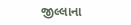જીલ્લાના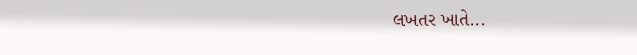લખતર ખાતે...